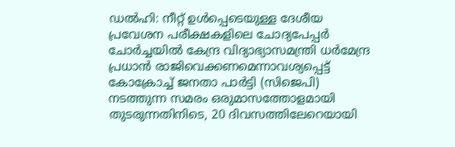ഡൽഹി: നീറ്റ് ഉൾപ്പെടെയുള്ള ദേശീയ പ്രവേശന പരീക്ഷകളിലെ ചോദ്യപേപ്പർ ചോർച്ചയിൽ കേന്ദ്ര വിദ്യാഭ്യാസമന്ത്രി ധർമേന്ദ്ര പ്രധാൻ രാജിവെക്കണമെന്നാവശ്യപ്പെട്ട് കോക്രോച്ച് ജനതാ പാർട്ടി (സിജെപി) നടത്തുന്ന സമരം ഒരുമാസത്തോളമായി തുടരുന്നതിനിടെ, 20 ദിവസത്തിലേറെയായി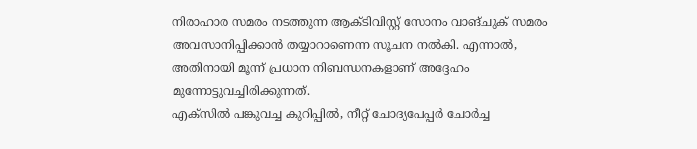നിരാഹാര സമരം നടത്തുന്ന ആക്ടിവിസ്റ്റ് സോനം വാങ്ചുക് സമരം അവസാനിപ്പിക്കാൻ തയ്യാറാണെന്ന സൂചന നൽകി. എന്നാൽ, അതിനായി മൂന്ന് പ്രധാന നിബന്ധനകളാണ് അദ്ദേഹം മുന്നോട്ടുവച്ചിരിക്കുന്നത്.
എക്സിൽ പങ്കുവച്ച കുറിപ്പിൽ, നീറ്റ് ചോദ്യപേപ്പർ ചോർച്ച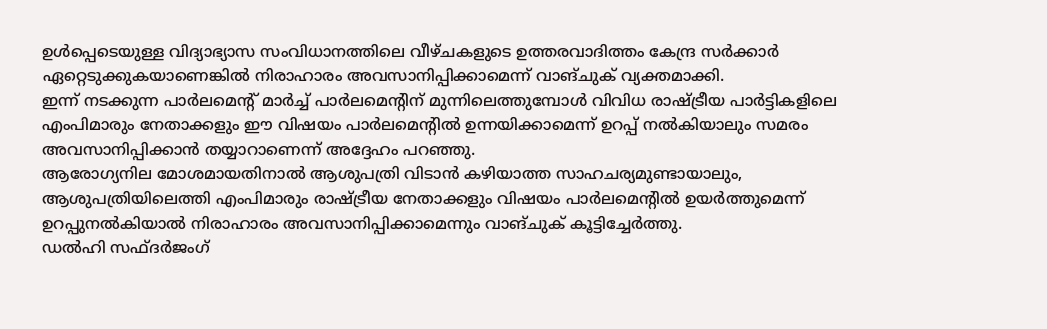ഉൾപ്പെടെയുള്ള വിദ്യാഭ്യാസ സംവിധാനത്തിലെ വീഴ്ചകളുടെ ഉത്തരവാദിത്തം കേന്ദ്ര സർക്കാർ ഏറ്റെടുക്കുകയാണെങ്കിൽ നിരാഹാരം അവസാനിപ്പിക്കാമെന്ന് വാങ്ചുക് വ്യക്തമാക്കി.
ഇന്ന് നടക്കുന്ന പാർലമെന്റ് മാർച്ച് പാർലമെന്റിന് മുന്നിലെത്തുമ്പോൾ വിവിധ രാഷ്ട്രീയ പാർട്ടികളിലെ എംപിമാരും നേതാക്കളും ഈ വിഷയം പാർലമെന്റിൽ ഉന്നയിക്കാമെന്ന് ഉറപ്പ് നൽകിയാലും സമരം അവസാനിപ്പിക്കാൻ തയ്യാറാണെന്ന് അദ്ദേഹം പറഞ്ഞു.
ആരോഗ്യനില മോശമായതിനാൽ ആശുപത്രി വിടാൻ കഴിയാത്ത സാഹചര്യമുണ്ടായാലും, ആശുപത്രിയിലെത്തി എംപിമാരും രാഷ്ട്രീയ നേതാക്കളും വിഷയം പാർലമെന്റിൽ ഉയർത്തുമെന്ന് ഉറപ്പുനൽകിയാൽ നിരാഹാരം അവസാനിപ്പിക്കാമെന്നും വാങ്ചുക് കൂട്ടിച്ചേർത്തു.
ഡൽഹി സഫ്ദർജംഗ്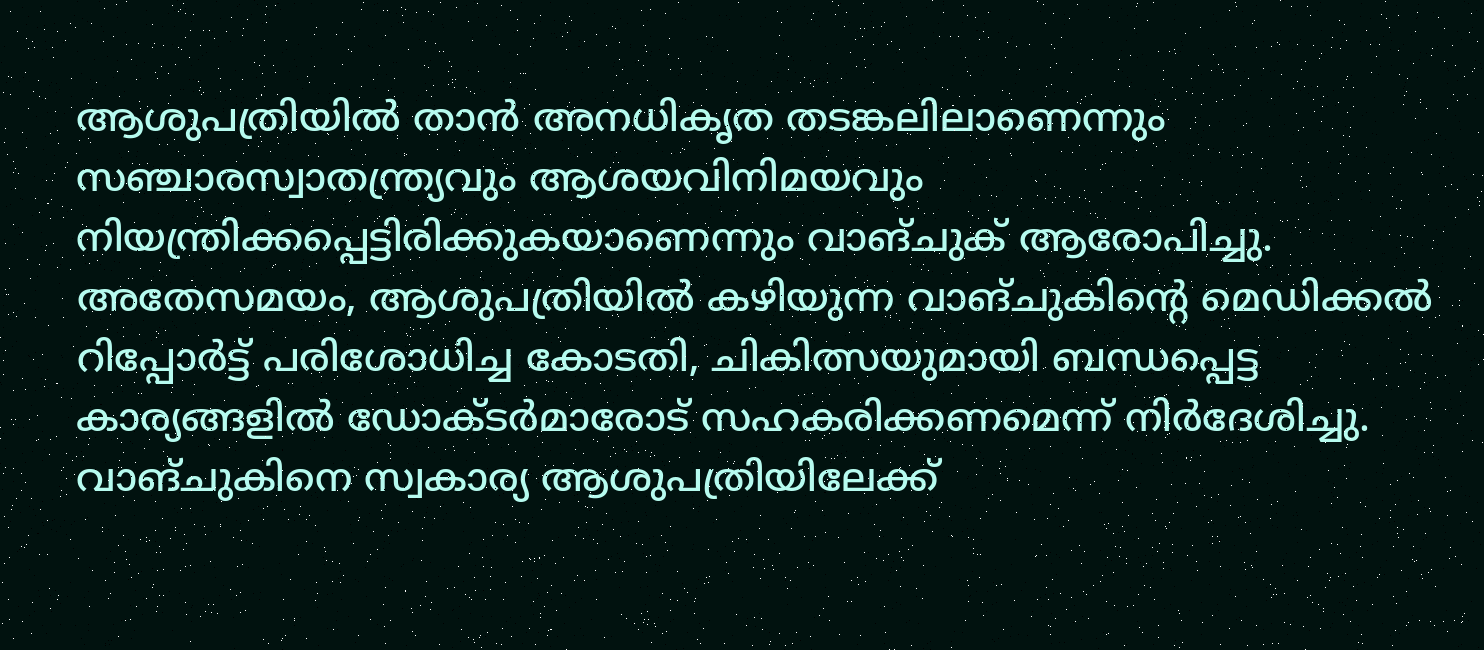ആശുപത്രിയിൽ താൻ അനധികൃത തടങ്കലിലാണെന്നും സഞ്ചാരസ്വാതന്ത്ര്യവും ആശയവിനിമയവും നിയന്ത്രിക്കപ്പെട്ടിരിക്കുകയാണെന്നും വാങ്ചുക് ആരോപിച്ചു.
അതേസമയം, ആശുപത്രിയിൽ കഴിയുന്ന വാങ്ചുകിന്റെ മെഡിക്കൽ റിപ്പോർട്ട് പരിശോധിച്ച കോടതി, ചികിത്സയുമായി ബന്ധപ്പെട്ട കാര്യങ്ങളിൽ ഡോക്ടർമാരോട് സഹകരിക്കണമെന്ന് നിർദേശിച്ചു.
വാങ്ചുകിനെ സ്വകാര്യ ആശുപത്രിയിലേക്ക്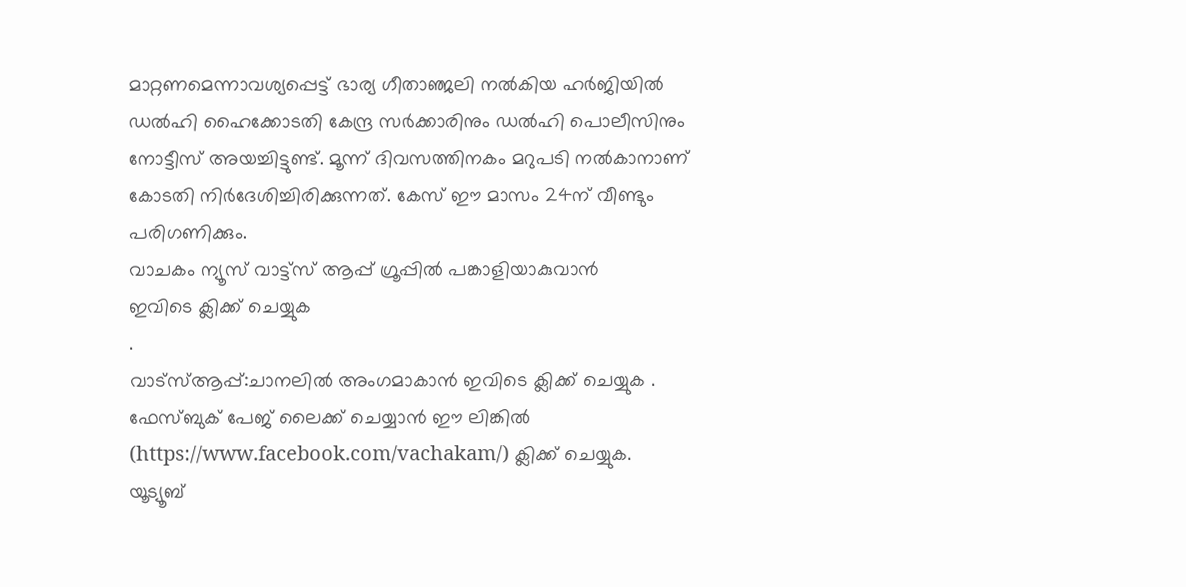മാറ്റണമെന്നാവശ്യപ്പെട്ട് ഭാര്യ ഗീതാഞ്ജലി നൽകിയ ഹർജിയിൽ ഡൽഹി ഹൈക്കോടതി കേന്ദ്ര സർക്കാരിനും ഡൽഹി പൊലീസിനും നോട്ടീസ് അയച്ചിട്ടുണ്ട്. മൂന്ന് ദിവസത്തിനകം മറുപടി നൽകാനാണ് കോടതി നിർദേശിച്ചിരിക്കുന്നത്. കേസ് ഈ മാസം 24ന് വീണ്ടും പരിഗണിക്കും.
വാചകം ന്യൂസ് വാട്ട്സ് ആപ്പ് ഗ്രൂപ്പിൽ പങ്കാളിയാകുവാൻ
ഇവിടെ ക്ലിക്ക് ചെയ്യുക
.
വാട്സ്ആപ്പ്:ചാനലിൽ അംഗമാകാൻ ഇവിടെ ക്ലിക്ക് ചെയ്യുക .
ഫേസ്ബുക് പേജ് ലൈക്ക് ചെയ്യാൻ ഈ ലിങ്കിൽ (https://www.facebook.com/vachakam/) ക്ലിക്ക് ചെയ്യുക.
യൂട്യൂബ്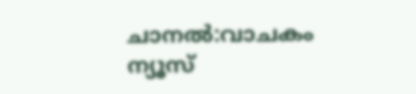ചാനൽ:വാചകം ന്യൂസ്